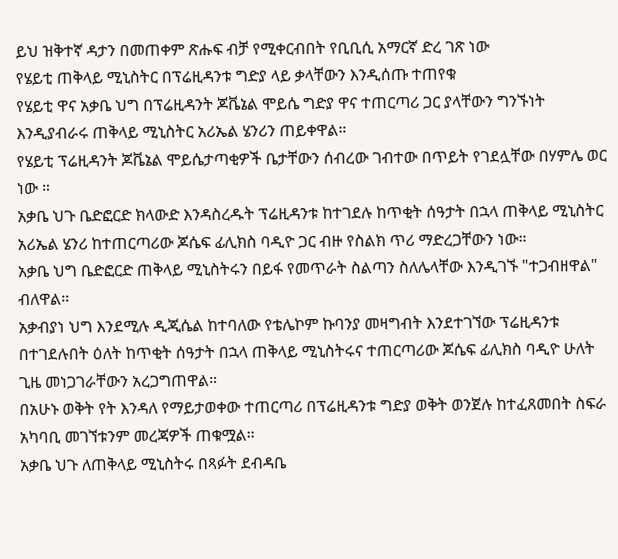ይህ ዝቅተኛ ዳታን በመጠቀም ጽሑፍ ብቻ የሚቀርብበት የቢቢሲ አማርኛ ድረ ገጽ ነው
የሄይቲ ጠቅላይ ሚኒስትር በፕሬዚዳንቱ ግድያ ላይ ቃላቸውን እንዲሰጡ ተጠየቁ
የሄይቲ ዋና አቃቤ ህግ በፕሬዚዳንት ጆቬኔል ሞይሴ ግድያ ዋና ተጠርጣሪ ጋር ያላቸውን ግንኙነት እንዲያብራሩ ጠቅላይ ሚኒስትር አሪኤል ሄንሪን ጠይቀዋል።
የሄይቲ ፕሬዚዳንት ጆቬኔል ሞይሴታጣቂዎች ቤታቸውን ሰብረው ገብተው በጥይት የገደሏቸው በሃምሌ ወር ነው ።
አቃቤ ህጉ ቤድፎርድ ክላውድ እንዳስረዱት ፕሬዚዳንቱ ከተገደሉ ከጥቂት ሰዓታት በኋላ ጠቅላይ ሚኒስትር አሪኤል ሄንሪ ከተጠርጣሪው ጆሴፍ ፊሊክስ ባዲዮ ጋር ብዙ የስልክ ጥሪ ማድረጋቸውን ነው።
አቃቤ ህግ ቤድፎርድ ጠቅላይ ሚኒስትሩን በይፋ የመጥራት ስልጣን ስለሌላቸው እንዲገኙ "ተጋብዘዋል" ብለዋል።
አቃብያነ ህግ እንደሚሉ ዲጂሴል ከተባለው የቴሌኮም ኩባንያ መዛግብት እንደተገኘው ፕሬዚዳንቱ በተገደሉበት ዕለት ከጥቂት ሰዓታት በኋላ ጠቅላይ ሚኒስትሩና ተጠርጣሪው ጆሴፍ ፊሊክስ ባዲዮ ሁለት ጊዜ መነጋገራቸውን አረጋግጠዋል።
በአሁኑ ወቅት የት እንዳለ የማይታወቀው ተጠርጣሪ በፕሬዚዳንቱ ግድያ ወቅት ወንጀሉ ከተፈጸመበት ስፍራ አካባቢ መገኘቱንም መረጃዎች ጠቁሟል።
አቃቤ ህጉ ለጠቅላይ ሚኒስትሩ በጻፉት ደብዳቤ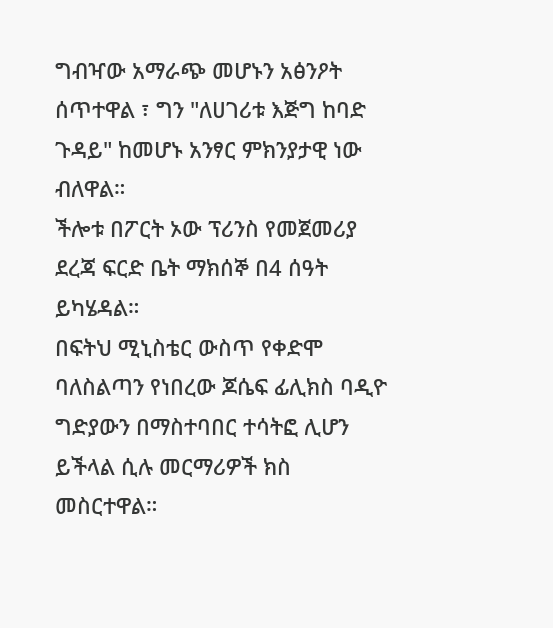ግብዣው አማራጭ መሆኑን አፅንዖት ሰጥተዋል ፣ ግን "ለሀገሪቱ እጅግ ከባድ ጉዳይ" ከመሆኑ አንፃር ምክንያታዊ ነው ብለዋል።
ችሎቱ በፖርት ኦው ፕሪንስ የመጀመሪያ ደረጃ ፍርድ ቤት ማክሰኞ በ4 ሰዓት ይካሄዳል።
በፍትህ ሚኒስቴር ውስጥ የቀድሞ ባለስልጣን የነበረው ጆሴፍ ፊሊክስ ባዲዮ ግድያውን በማስተባበር ተሳትፎ ሊሆን ይችላል ሲሉ መርማሪዎች ክስ መስርተዋል።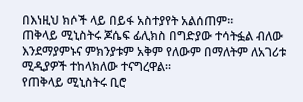በእነዚህ ክሶች ላይ በይፋ አስተያየት አልሰጠም።
ጠቅላይ ሚኒስትሩ ጆሴፍ ፊሊክስ በግድያው ተሳትፏል ብለው እንደማያምኑና ምክንያቱም አቅም የለውም በማለትም ለአገሪቱ ሚዲያዎች ተከላክለው ተናግረዋል።
የጠቅላይ ሚኒስትሩ ቢሮ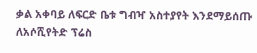ቃል አቀባይ ለፍርድ ቤቱ ግብዣ አስተያየት እንደማይሰጡ ለአሶሺየትድ ፕሬስ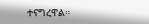ተናግረዋል።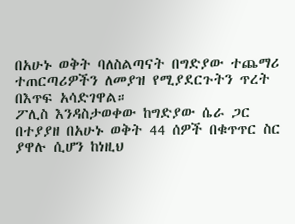በአሁኑ ወቅት ባለስልጣናት በግድያው ተጨማሪ ተጠርጣሪዎችን ለመያዝ የሚያደርጉትን ጥረት በእጥፍ አሳድገዋል።
ፖሊስ እንዳስታወቀው ከግድያው ሴራ ጋር በተያያዘ በአሁኑ ወቅት 44 ሰዎች በቁጥጥር ስር ያዋሉ ሲሆን ከነዚህ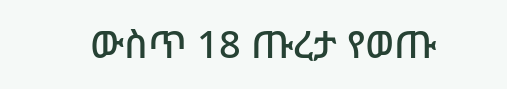ውስጥ 18 ጡረታ የወጡ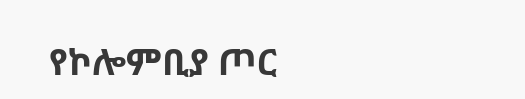የኮሎምቢያ ጦር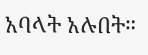አባላት አሉበት።